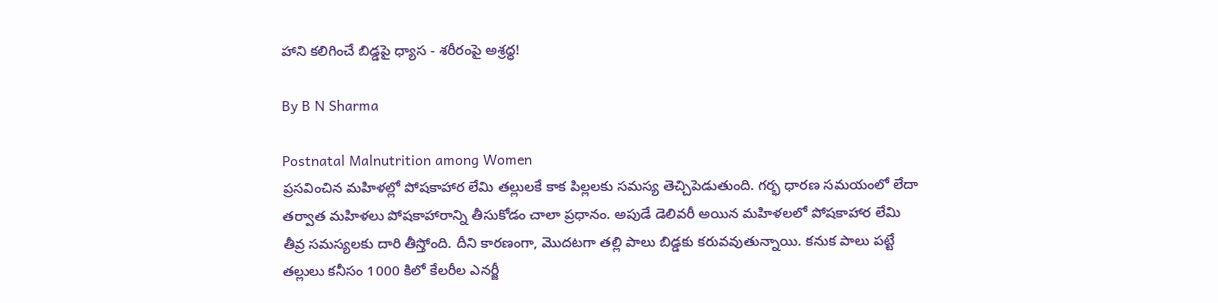హాని కలిగించే బిడ్డపై ధ్యాస - శరీరంపై అశ్రధ్ధ!

By B N Sharma

Postnatal Malnutrition among Women
ప్రసవించిన మహిళల్లో పోషకాహార లేమి తల్లులకే కాక పిల్లలకు సమస్య తెచ్చిపెడుతుంది. గర్భ ధారణ సమయంలో లేదా తర్వాత మహిళలు పోషకాహారాన్ని తీసుకోడం చాలా ప్రధానం. అపుడే డెలివరీ అయిన మహిళలలో పోషకాహార లేమి తీవ్ర సమస్యలకు దారి తీస్తోంది. దీని కారణంగా, మొదటగా తల్లి పాలు బిడ్డకు కరువవుతున్నాయి. కనుక పాలు పట్టే తల్లులు కనీసం 1000 కిలో కేలరీల ఎనర్జీ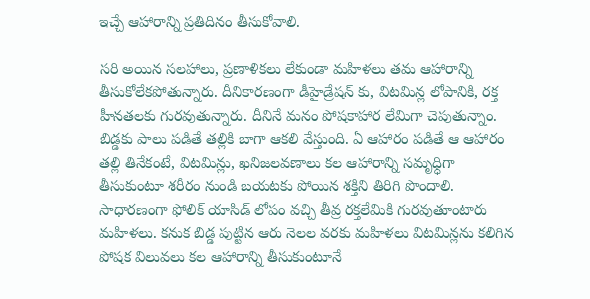ఇచ్చే ఆహారాన్ని ప్రతిదినం తీసుకోవాలి.

సరి అయిన సలహాలు, ప్రణాళికలు లేకుండా మహిళలు తమ ఆహారాన్ని తీసుకోలేకపోతున్నారు. దీనికారణంగా డీహైడ్రేషన్ కు, విటమిన్ల లోపానికి, రక్త హీనతలకు గురవుతున్నారు. దీనినే మనం పోషకాహార లేమిగా చెపుతున్నాం. బిడ్డకు పాలు పడితే తల్లికి బాగా ఆకలి వేస్తుంది. ఏ ఆహారం పడితే ఆ ఆహారం తల్లి తినేకంటే, విటమిన్లు, ఖనిజలవణాలు కల ఆహారాన్ని సమృధ్ధిగా తీసుకుంటూ శరీరం నుండి బయటకు పోయిన శక్తిని తిరిగి పొందాలి. సాధారణంగా ఫోలిక్ యాసిడ్ లోపం వచ్చి తీవ్ర రక్తలేమికి గురవుతూంటారు మహిళలు. కనుక బిడ్డ పుట్టిన ఆరు నెలల వరకు మహిళలు విటమిన్లను కలిగిన పోషక విలువలు కల ఆహారాన్ని తీసుకుంటూనే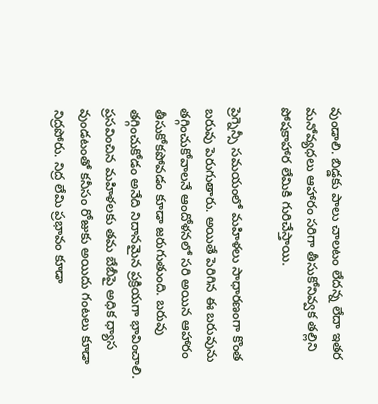వుండాలి. బిడ్డకు పాలు చాలటం లేదన్న లేదా ఇతర మనోవ్యధలు ఆహారం సరిగా తీసుకోనివ్వక తల్లిని పోషకాహార లేమికి గురిచేస్తాయి.

ప్రెగ్నెన్సీ సమయంలో మహిళలు సాధారణంగా కొంత బరువు పెరుగుతారు. అయితే పెరిగిన ఈ బరువును తగ్గించుకోవాలనే ఆందోళనలో సరి అయిన ఆహారం తీసుకోకపోవడం కూడా జరుగుతుంది. బరువు తగ్గించుకోడం అనేది నిదానమైన ప్రక్రియగా భావించాలి. ప్రసవించిన మహిళలకు తమ బేబీపై అధిక ధ్యాస వుండటంతో కనీసం రోజుకు అయిదు గంటలు కూడా నిద్రపోరు. నిద్ర లేమి ప్రభావం కూడా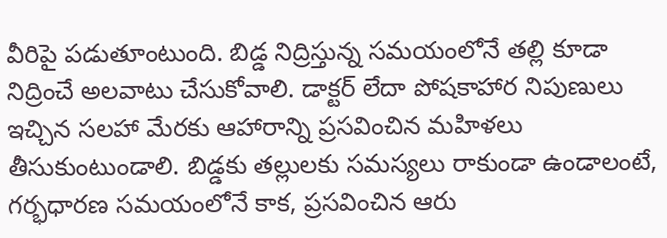వీరిపై పడుతూంటుంది. బిడ్డ నిద్రిస్తున్న సమయంలోనే తల్లి కూడా నిద్రించే అలవాటు చేసుకోవాలి. డాక్టర్ లేదా పోషకాహార నిపుణులు ఇచ్చిన సలహా మేరకు ఆహారాన్ని ప్రసవించిన మహిళలు తీసుకుంటుండాలి. బిడ్డకు తల్లులకు సమస్యలు రాకుండా ఉండాలంటే, గర్భధారణ సమయంలోనే కాక, ప్రసవించిన ఆరు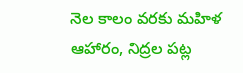నెల కాలం వరకు మహిళ ఆహారం, నిద్రల పట్ల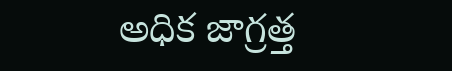అధిక జాగ్రత్త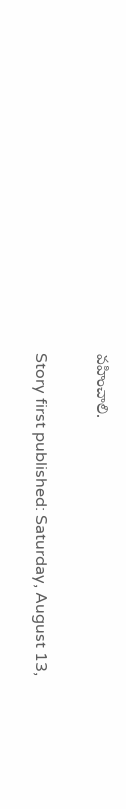వహించాలి.

Story first published: Saturday, August 13,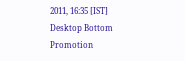2011, 16:35 [IST]
Desktop Bottom Promotion